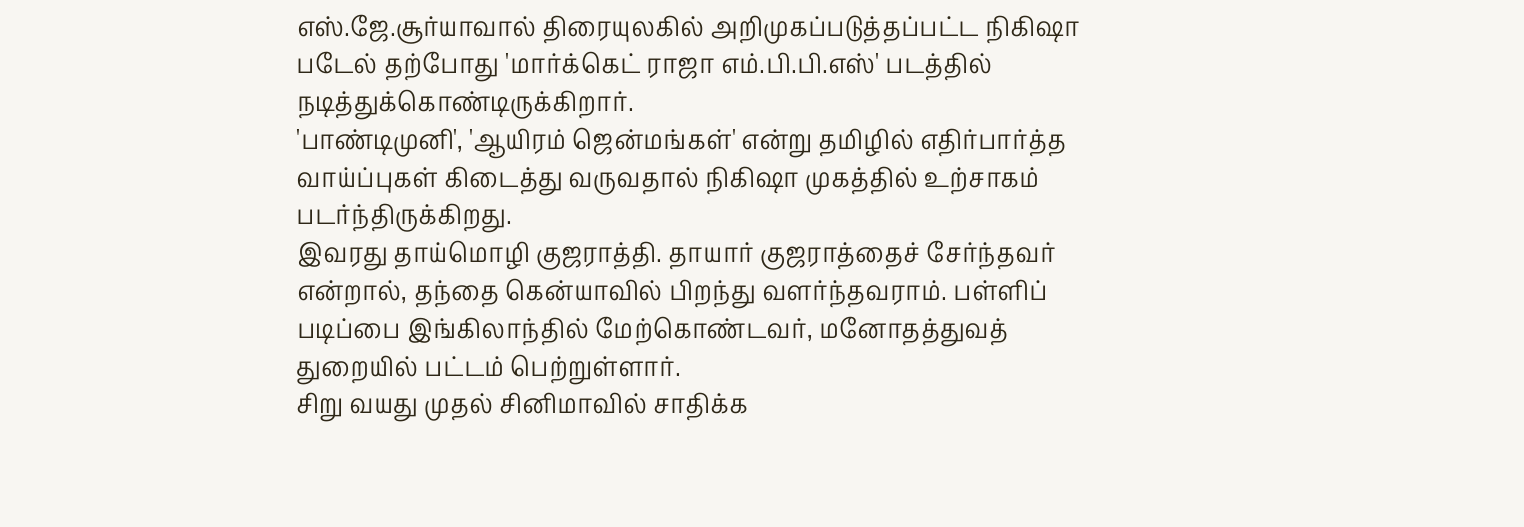எஸ்.ஜே.சூர்யாவால் திரையுலகில் அறிமுகப்படுத்தப்பட்ட நிகிஷா படேல் தற்போது 'மார்க்கெட் ராஜா எம்.பி.பி.எஸ்' படத்தில் நடித்துக்கொண்டிருக்கிறார்.
'பாண்டிமுனி', 'ஆயிரம் ஜென்மங்கள்' என்று தமிழில் எதிர்பார்த்த வாய்ப்புகள் கிடைத்து வருவதால் நிகிஷா முகத்தில் உற்சாகம் படர்ந்திருக்கிறது.
இவரது தாய்மொழி குஜராத்தி. தாயார் குஜராத்தைச் சேர்ந்தவர் என்றால், தந்தை கென்யாவில் பிறந்து வளர்ந்தவராம். பள்ளிப் படிப்பை இங்கிலாந்தில் மேற்கொண்டவர், மனோதத்துவத் துறையில் பட்டம் பெற்றுள்ளார்.
சிறு வயது முதல் சினிமாவில் சாதிக்க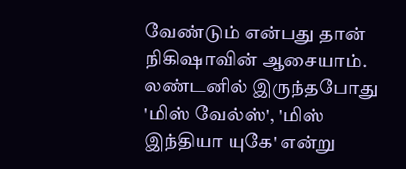வேண்டும் என்பது தான் நிகிஷாவின் ஆசையாம். லண்டனில் இருந்தபோது 'மிஸ் வேல்ஸ்', 'மிஸ் இந்தியா யுகே' என்று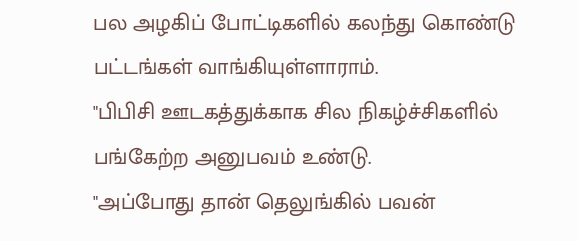பல அழகிப் போட்டிகளில் கலந்து கொண்டு பட்டங்கள் வாங்கியுள்ளாராம்.
"பிபிசி ஊடகத்துக்காக சில நிகழ்ச்சிகளில் பங்கேற்ற அனுபவம் உண்டு.
"அப்போது தான் தெலுங்கில் பவன்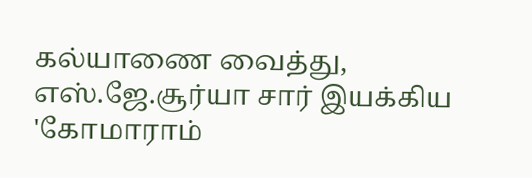கல்யாணை வைத்து, எஸ்.ஜே.சூர்யா சார் இயக்கிய 'கோமாராம்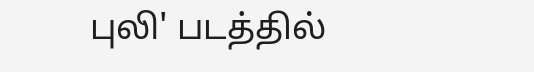புலி' படத்தில்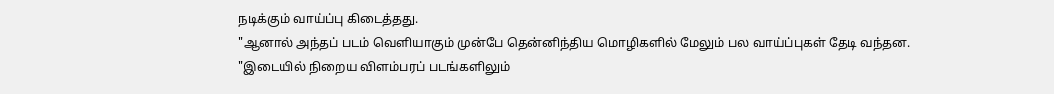நடிக்கும் வாய்ப்பு கிடைத்தது.
"ஆனால் அந்தப் படம் வெளியாகும் முன்பே தென்னிந்திய மொழிகளில் மேலும் பல வாய்ப்புகள் தேடி வந்தன.
"இடையில் நிறைய விளம்பரப் படங்களிலும்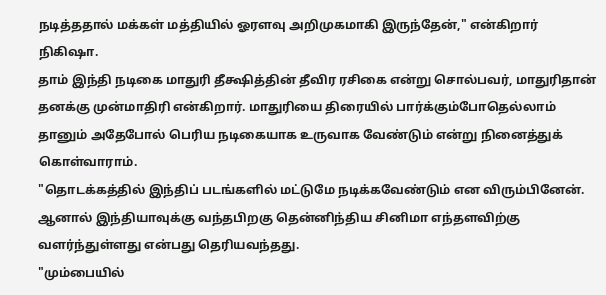நடித்ததால் மக்கள் மத்தியில் ஓரளவு அறிமுகமாகி இருந்தேன்," என்கிறார் நிகிஷா.
தாம் இந்தி நடிகை மாதுரி தீக்ஷித்தின் தீவிர ரசிகை என்று சொல்பவர், மாதுரிதான் தனக்கு முன்மாதிரி என்கிறார். மாதுரியை திரையில் பார்க்கும்போதெல்லாம் தானும் அதேபோல் பெரிய நடிகையாக உருவாக வேண்டும் என்று நினைத்துக் கொள்வாராம்.
"தொடக்கத்தில் இந்திப் படங்களில் மட்டுமே நடிக்கவேண்டும் என விரும்பினேன். ஆனால் இந்தியாவுக்கு வந்தபிறகு தென்னிந்திய சினிமா எந்தளவிற்கு வளர்ந்துள்ளது என்பது தெரியவந்தது.
"மும்பையில்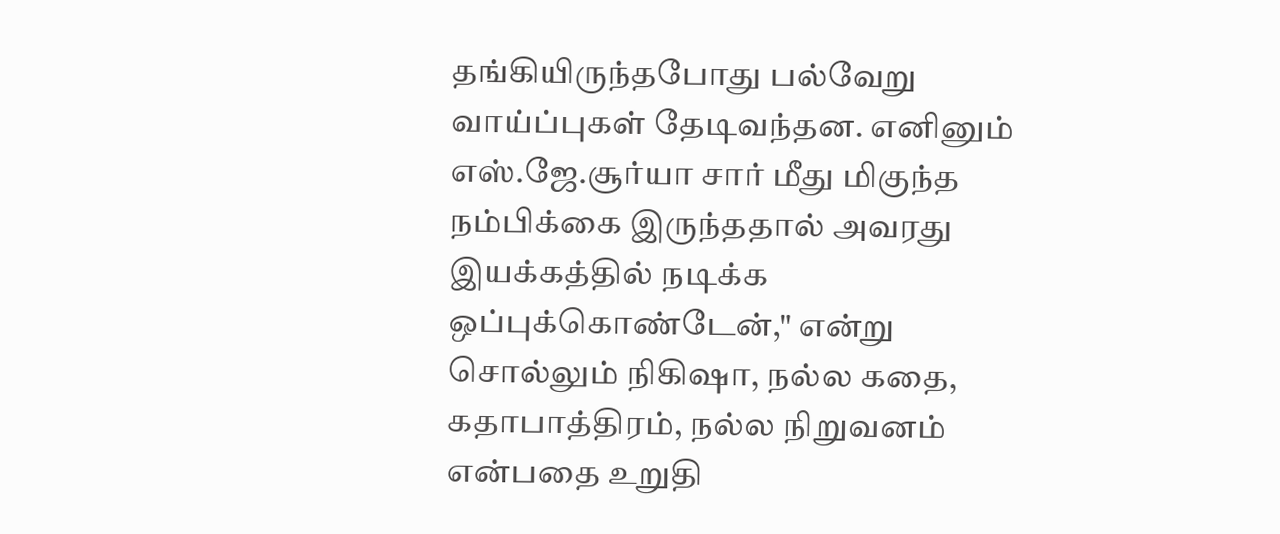தங்கியிருந்தபோது பல்வேறு வாய்ப்புகள் தேடிவந்தன. எனினும் எஸ்.ஜே.சூர்யா சார் மீது மிகுந்த நம்பிக்கை இருந்ததால் அவரது இயக்கத்தில் நடிக்க ஒப்புக்கொண்டேன்," என்று சொல்லும் நிகிஷா, நல்ல கதை, கதாபாத்திரம், நல்ல நிறுவனம் என்பதை உறுதி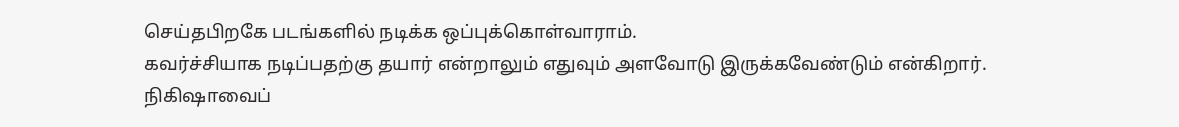செய்தபிறகே படங்களில் நடிக்க ஒப்புக்கொள்வாராம்.
கவர்ச்சியாக நடிப்பதற்கு தயார் என்றாலும் எதுவும் அளவோடு இருக்கவேண்டும் என்கிறார்.
நிகிஷாவைப்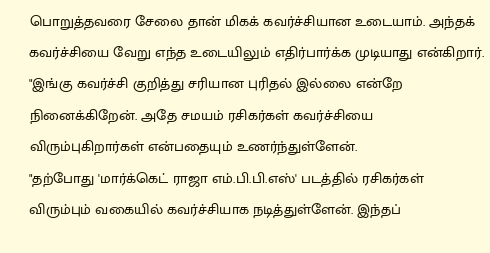பொறுத்தவரை சேலை தான் மிகக் கவர்ச்சியான உடையாம். அந்தக் கவர்ச்சியை வேறு எந்த உடையிலும் எதிர்பார்க்க முடியாது என்கிறார்.
"இங்கு கவர்ச்சி குறித்து சரியான புரிதல் இல்லை என்றே நினைக்கிறேன். அதே சமயம் ரசிகர்கள் கவர்ச்சியை விரும்புகிறார்கள் என்பதையும் உணர்ந்துள்ளேன்.
"தற்போது 'மார்க்கெட் ராஜா எம்.பி.பி.எஸ்' படத்தில் ரசிகர்கள் விரும்பும் வகையில் கவர்ச்சியாக நடித்துள்ளேன். இந்தப்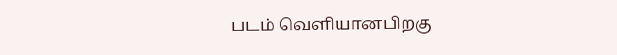படம் வெளியானபிறகு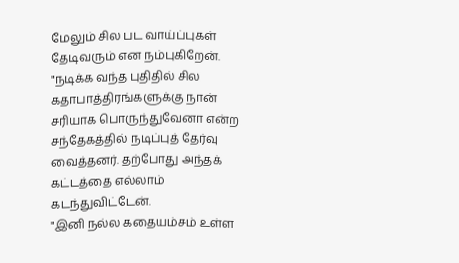மேலும் சில பட வாய்ப்புகள் தேடிவரும் என நம்புகிறேன்.
"நடிக்க வந்த புதிதில் சில கதாபாத்திரங்களுக்கு நான் சரியாக பொருந்துவேனா என்ற சந்தேகத்தில் நடிப்புத் தேர்வு வைத்தனர். தற்போது அந்தக் கட்டத்தை எல்லாம் கடந்துவிட்டேன்.
"இனி நல்ல கதையம்சம் உள்ள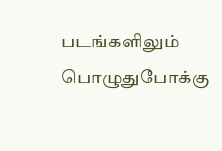படங்களிலும் பொழுதுபோக்கு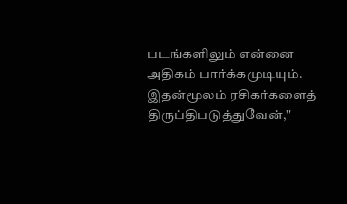படங்களிலும் என்னை அதிகம் பார்க்கமுடியும். இதன்மூலம் ரசிகர்களைத் திருப்திபடுத்துவேன்,"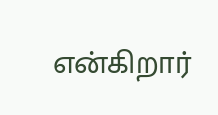என்கிறார்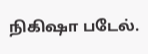நிகிஷா படேல்.